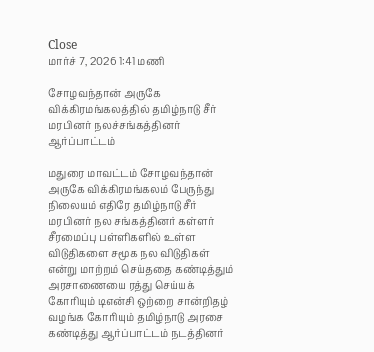Close
மார்ச் 7, 2026 1:41 மணி

சோழவந்தான் அருகே விக்கிரமங்கலத்தில் தமிழ்நாடு சீர் மரபினர் நலச்சங்கத்தினர் ஆர்ப்பாட்டம்

மதுரை மாவட்டம் சோழவந்தான் அருகே விக்கிரமங்கலம் பேருந்து நிலையம் எதிரே தமிழ்நாடு சீர் மரபினர் நல சங்கத்தினர் கள்ளர் சீரமைப்பு பள்ளிகளில் உள்ள விடுதிகளை சமூக நல விடுதிகள் என்று மாற்றம் செய்ததை கண்டித்தும் அரசாணையை ரத்து செய்யக் கோரியும் டிஎன்சி ஒற்றை சான்றிதழ் வழங்க கோரியும் தமிழ்நாடு அரசை கண்டித்து ஆர்ப்பாட்டம் நடத்தினர்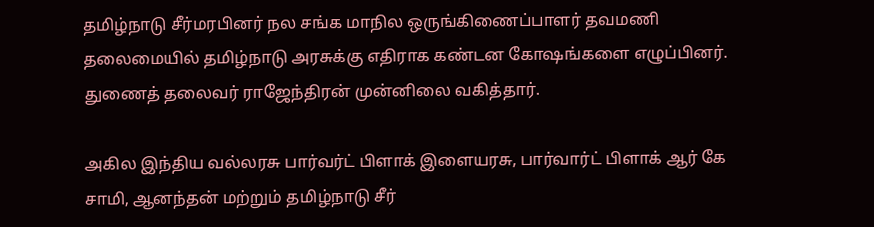தமிழ்நாடு சீர்மரபினர் நல சங்க மாநில ஒருங்கிணைப்பாளர் தவமணி தலைமையில் தமிழ்நாடு அரசுக்கு எதிராக கண்டன கோஷங்களை எழுப்பினர். துணைத் தலைவர் ராஜேந்திரன் முன்னிலை வகித்தார்.

அகில இந்திய வல்லரசு பார்வர்ட் பிளாக் இளையரசு, பார்வார்ட் பிளாக் ஆர் கே சாமி, ஆனந்தன் மற்றும் தமிழ்நாடு சீர்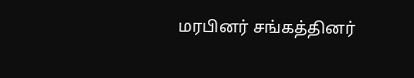மரபினர் சங்கத்தினர்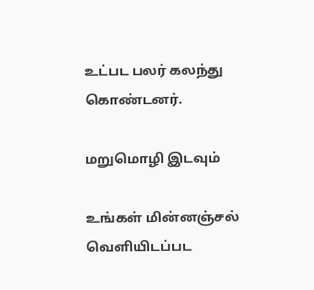உட்பட பலர் கலந்து கொண்டனர்.

மறுமொழி இடவும்

உங்கள் மின்னஞ்சல் வெளியிடப்பட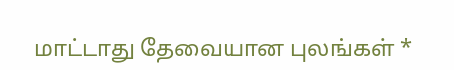மாட்டாது தேவையான புலங்கள் *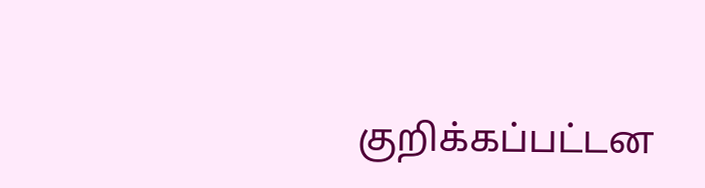குறிக்கப்பட்டன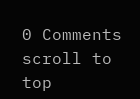0 Comments
scroll to top